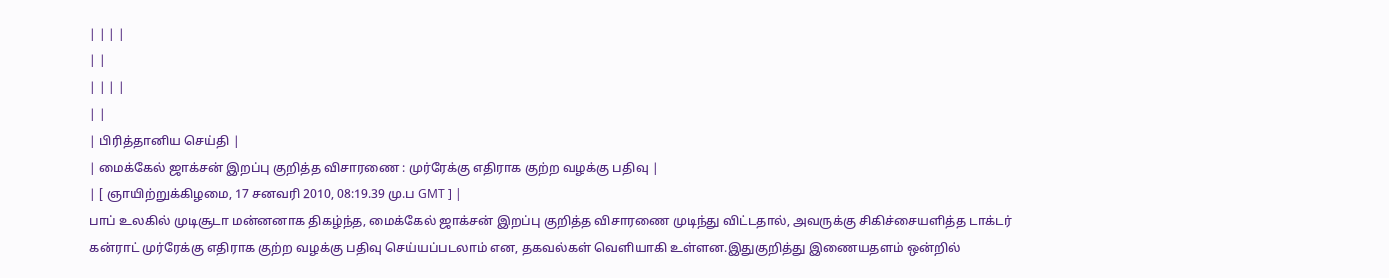| | | |
| |
| | | |
| |
| பிரித்தானிய செய்தி |
| மைக்கேல் ஜாக்சன் இறப்பு குறித்த விசாரணை : முர்ரேக்கு எதிராக குற்ற வழக்கு பதிவு |
| [ ஞாயிற்றுக்கிழமை, 17 சனவரி 2010, 08:19.39 மு.ப GMT ] |
பாப் உலகில் முடிசூடா மன்னனாக திகழ்ந்த, மைக்கேல் ஜாக்சன் இறப்பு குறித்த விசாரணை முடிந்து விட்டதால், அவருக்கு சிகிச்சையளித்த டாக்டர் கன்ராட் முர்ரேக்கு எதிராக குற்ற வழக்கு பதிவு செய்யப்படலாம் என, தகவல்கள் வெளியாகி உள்ளன.இதுகுறித்து இணையதளம் ஒன்றில்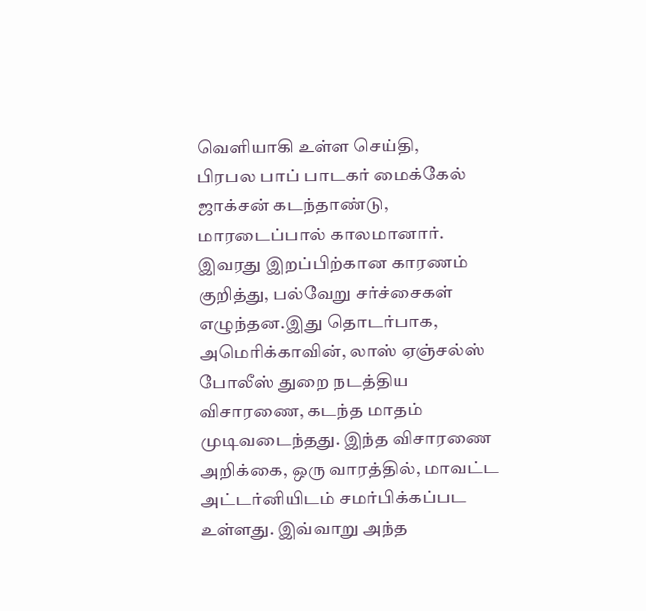வெளியாகி உள்ள செய்தி,
பிரபல பாப் பாடகர் மைக்கேல் ஜாக்சன் கடந்தாண்டு, மாரடைப்பால் காலமானார். இவரது இறப்பிற்கான காரணம் குறித்து, பல்வேறு சர்ச்சைகள் எழுந்தன.இது தொடர்பாக, அமெரிக்காவின், லாஸ் ஏஞ்சல்ஸ் போலீஸ் துறை நடத்திய விசாரணை, கடந்த மாதம் முடிவடைந்தது. இந்த விசாரணை அறிக்கை, ஒரு வாரத்தில், மாவட்ட அட்டர்னியிடம் சமர்பிக்கப்பட உள்ளது. இவ்வாறு அந்த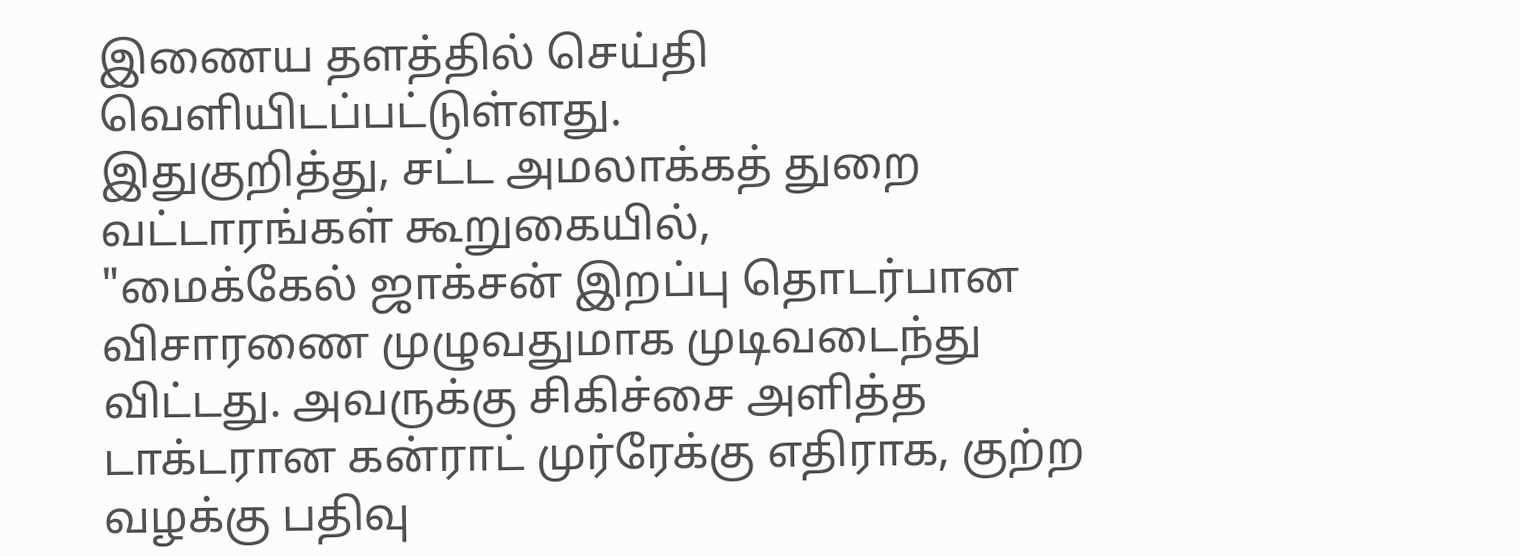இணைய தளத்தில் செய்தி வெளியிடப்பட்டுள்ளது.
இதுகுறித்து, சட்ட அமலாக்கத் துறை வட்டாரங்கள் கூறுகையில்,
"மைக்கேல் ஜாக்சன் இறப்பு தொடர்பான விசாரணை முழுவதுமாக முடிவடைந்து விட்டது. அவருக்கு சிகிச்சை அளித்த டாக்டரான கன்ராட் முர்ரேக்கு எதிராக, குற்ற வழக்கு பதிவு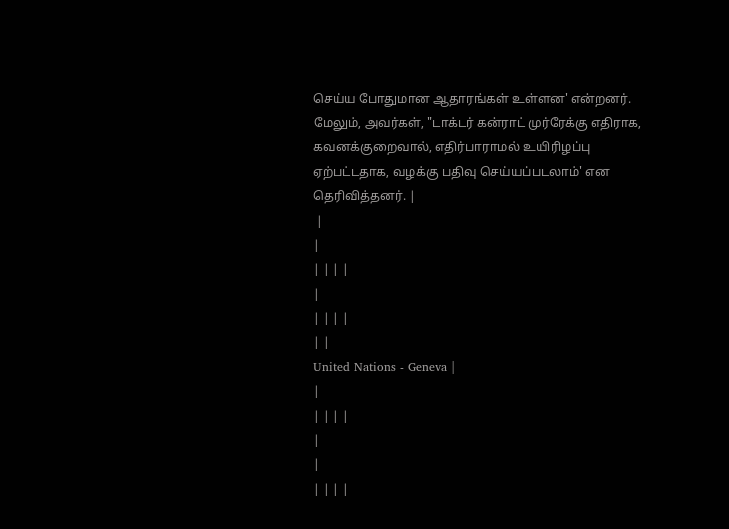செய்ய போதுமான ஆதாரங்கள் உள்ளன' என்றனர். மேலும், அவர்கள், "டாக்டர் கன்ராட் முர்ரேக்கு எதிராக, கவனக்குறைவால், எதிர்பாராமல் உயிரிழப்பு ஏற்பட்டதாக, வழக்கு பதிவு செய்யப்படலாம்' என தெரிவித்தனர். |
 |
|
| | | |
|
| | | |
| |
United Nations - Geneva |
|
| | | |
|
|
| | | |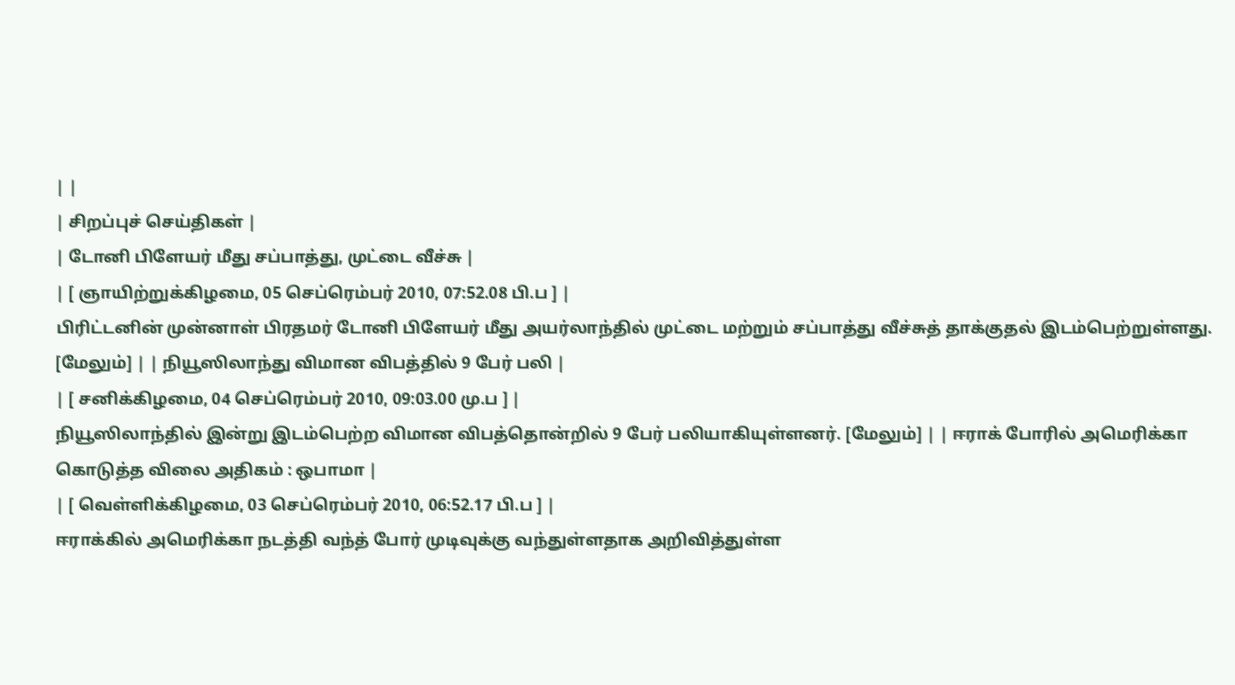| |
| சிறப்புச் செய்திகள் |
| டோனி பிளேயர் மீது சப்பாத்து, முட்டை வீச்சு |
| [ ஞாயிற்றுக்கிழமை, 05 செப்ரெம்பர் 2010, 07:52.08 பி.ப ] |
பிரிட்டனின் முன்னாள் பிரதமர் டோனி பிளேயர் மீது அயர்லாந்தில் முட்டை மற்றும் சப்பாத்து வீச்சுத் தாக்குதல் இடம்பெற்றுள்ளது. [மேலும்] | | நியூஸிலாந்து விமான விபத்தில் 9 பேர் பலி |
| [ சனிக்கிழமை, 04 செப்ரெம்பர் 2010, 09:03.00 மு.ப ] |
நியூஸிலாந்தில் இன்று இடம்பெற்ற விமான விபத்தொன்றில் 9 பேர் பலியாகியுள்ளனர். [மேலும்] | | ஈராக் போரில் அமெரிக்கா கொடுத்த விலை அதிகம் : ஒபாமா |
| [ வெள்ளிக்கிழமை, 03 செப்ரெம்பர் 2010, 06:52.17 பி.ப ] |
ஈராக்கில் அமெரிக்கா நடத்தி வந்த் போர் முடிவுக்கு வந்துள்ளதாக அறிவித்துள்ள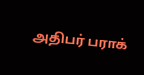அதிபர் பராக்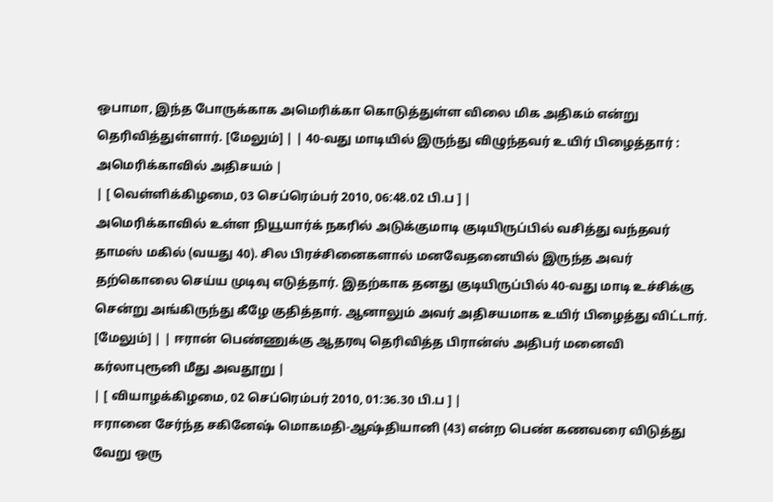ஒபாமா, இந்த போருக்காக அமெரிக்கா கொடுத்துள்ள விலை மிக அதிகம் என்று தெரிவித்துள்ளார். [மேலும்] | | 40-வது மாடியில் இருந்து விழுந்தவர் உயிர் பிழைத்தார் : அமெரிக்காவில் அதிசயம் |
| [ வெள்ளிக்கிழமை, 03 செப்ரெம்பர் 2010, 06:48.02 பி.ப ] |
அமெரிக்காவில் உள்ள நியூயார்க் நகரில் அடுக்குமாடி குடியிருப்பில் வசித்து வந்தவர் தாமஸ் மகில் (வயது 40). சில பிரச்சினைகளால் மனவேதனையில் இருந்த அவர் தற்கொலை செய்ய முடிவு எடுத்தார். இதற்காக தனது குடியிருப்பில் 40-வது மாடி உச்சிக்கு சென்று அங்கிருந்து கீழே குதித்தார். ஆனாலும் அவர் அதிசயமாக உயிர் பிழைத்து விட்டார். [மேலும்] | | ஈரான் பெண்ணுக்கு ஆதரவு தெரிவித்த பிரான்ஸ் அதிபர் மனைவி கர்லாபுரூனி மீது அவதூறு |
| [ வியாழக்கிழமை, 02 செப்ரெம்பர் 2010, 01:36.30 பி.ப ] |
ஈரானை சேர்ந்த சகினேஷ் மொகமதி-ஆஷ்தியானி (43) என்ற பெண் கணவரை விடுத்து வேறு ஒரு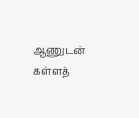ஆணுடன் கள்ளத்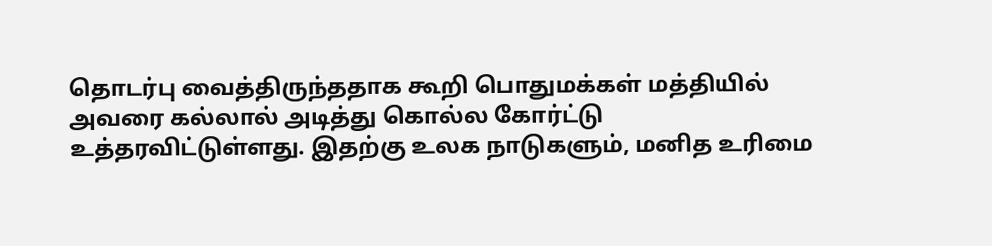தொடர்பு வைத்திருந்ததாக கூறி பொதுமக்கள் மத்தியில் அவரை கல்லால் அடித்து கொல்ல கோர்ட்டு உத்தரவிட்டுள்ளது. இதற்கு உலக நாடுகளும், மனித உரிமை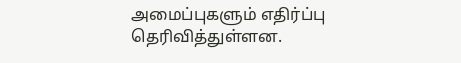அமைப்புகளும் எதிர்ப்பு தெரிவித்துள்ளன.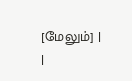[மேலும்] |
|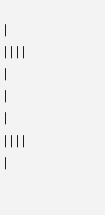|
| | | |
|
|
|
| | | |
|